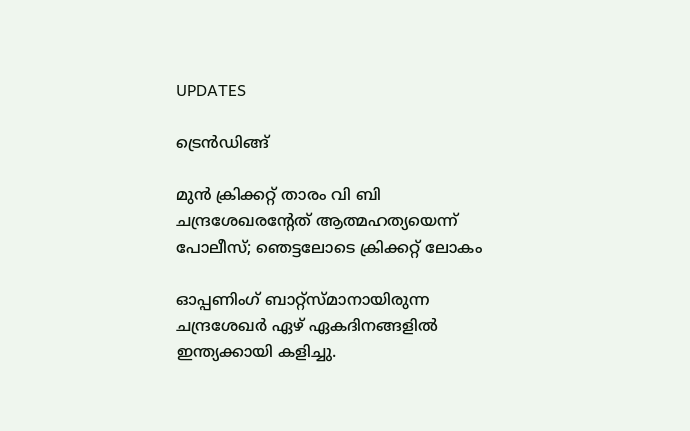UPDATES

ട്രെന്‍ഡിങ്ങ്

മുന്‍ ക്രിക്കറ്റ് താരം വി ബി ചന്ദ്രശേഖരന്റേത് ആത്മഹത്യയെന്ന് പോലീസ്; ഞെട്ടലോടെ ക്രിക്കറ്റ് ലോകം

ഓപ്പണിംഗ് ബാറ്റ്സ്മാനായിരുന്ന ചന്ദ്രശേഖര്‍ ഏഴ് ഏകദിനങ്ങളില്‍ ഇന്ത്യക്കായി കളിച്ചു.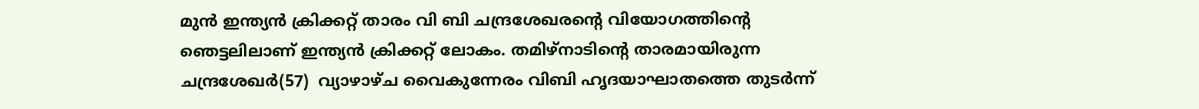മുന്‍ ഇന്ത്യന്‍ ക്രിക്കറ്റ് താരം വി ബി ചന്ദ്രശേഖരന്റെ വിയോഗത്തിന്റെ ഞെട്ടലിലാണ് ഇന്ത്യന്‍ ക്രിക്കറ്റ് ലോകം. തമിഴ്‌നാടിന്റെ താരമായിരുന്ന ചന്ദ്രശേഖര്‍(57)  വ്യാഴാഴ്ച വൈകുന്നേരം വിബി ഹൃദയാഘാതത്തെ തുടര്‍ന്ന്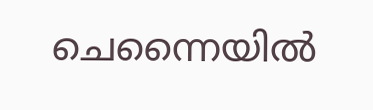ചെന്നൈയില്‍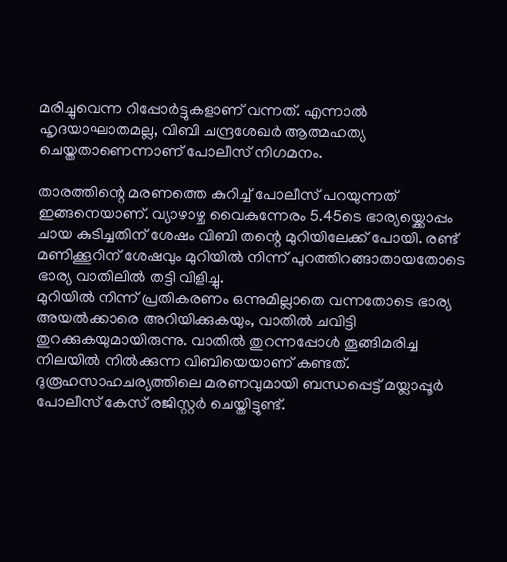മരിച്ചുവെന്ന റിപ്പോര്‍ട്ടുകളാണ് വന്നത്. എന്നാല്‍ ഹൃദയാഘാതമല്ല, വിബി ചന്ദ്രശേഖര്‍ ആത്മഹത്യ ചെയ്തതാണെന്നാണ് പോലീസ് നിഗമനം.

താരത്തിന്റെ മരണത്തെ കുറിച്ച് പോലീസ് പറയുന്നത് ഇങ്ങനെയാണ്. വ്യാഴാഴ്ച വൈകുന്നേരം 5.45ടെ ഭാര്യയ്ക്കൊപ്പം ചായ കുടിച്ചതിന് ശേഷം വിബി തന്റെ മുറിയിലേക്ക് പോയി. രണ്ട് മണിക്കൂറിന് ശേഷവും മുറിയില്‍ നിന്ന് പുറത്തിറങ്ങാതായതോടെ ഭാര്യ വാതിലില്‍ തട്ടി വിളിച്ചു.
മുറിയില്‍ നിന്ന് പ്രതികരണം ഒന്നുമില്ലാതെ വന്നതോടെ ഭാര്യ അയല്‍ക്കാരെ അറിയിക്കുകയും, വാതില്‍ ചവിട്ടി തുറക്കുകയുമായിരുന്നു. വാതില്‍ തുറന്നപ്പോള്‍ തൂങ്ങിമരിച്ച നിലയില്‍ നില്‍ക്കുന്ന വിബിയെയാണ് കണ്ടത്. ദുരൂഹസാഹചര്യത്തിലെ മരണവുമായി ബന്ധപ്പെട്ട് മയ്ലാപ്പൂര്‍ പോലീസ് കേസ് രജിസ്റ്റര്‍ ചെയ്തിട്ടുണ്ട്.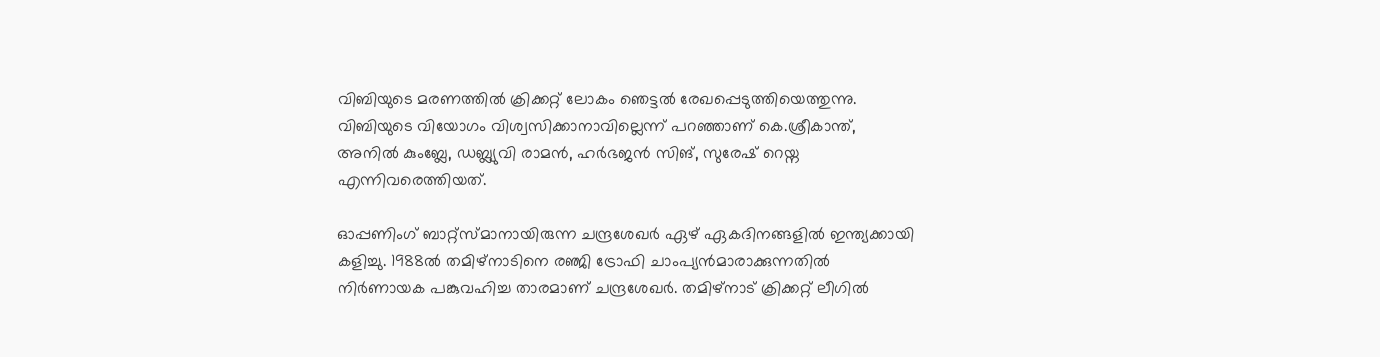വിബിയുടെ മരണത്തില്‍ ക്രിക്കറ്റ് ലോകം ഞെട്ടല്‍ രേഖപ്പെടുത്തിയെത്തുന്നു. വിബിയുടെ വിയോഗം വിശ്വസിക്കാനാവില്ലെന്ന് പറഞ്ഞാണ് കെ.ശ്രീകാന്ത്, അനില്‍ കുംബ്ലേ, ഡബ്ല്യുവി രാമന്‍, ഹര്‍ഭജന്‍ സിങ്, സുരേഷ് റെയ്ന എന്നിവരെത്തിയത്.

ഓപ്പണിംഗ് ബാറ്റ്സ്മാനായിരുന്ന ചന്ദ്രശേഖര്‍ ഏഴ് ഏകദിനങ്ങളില്‍ ഇന്ത്യക്കായി കളിച്ചു. 1988ല്‍ തമിഴ്നാടിനെ രഞ്ജി ട്രോഫി ചാംപ്യന്‍മാരാക്കുന്നതില്‍ നിര്‍ണായക പങ്കുവഹിച്ച താരമാണ് ചന്ദ്രശേഖര്‍. തമിഴ്നാട് ക്രിക്കറ്റ് ലീഗില്‍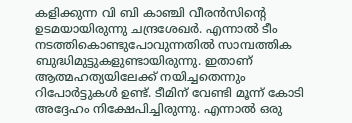കളിക്കുന്ന വി ബി കാഞ്ചി വീരന്‍സിന്റെ ഉടമയായിരുന്നു ചന്ദ്രശേഖര്‍. എന്നാല്‍ ടീം നടത്തികൊണ്ടുപോവുന്നതില്‍ സാമ്പത്തിക ബുദ്ധിമുട്ടുകളുണ്ടായിരുന്നു. ഇതാണ് ആത്മഹത്യയിലേക്ക് നയിച്ചതെന്നും റിപോര്‍ട്ടുകള്‍ ഉണ്ട്. ടീമിന് വേണ്ടി മൂന്ന് കോടി അദ്ദേഹം നിക്ഷേപിച്ചിരുന്നു. എന്നാല്‍ ഒരു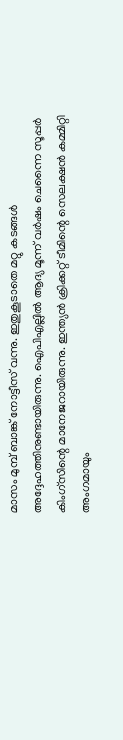മാസം മുമ്പ് ബാങ്ക് നോട്ടീസ് വന്നു. ഇതുകൂടാതെ മറ്റു കടങ്ങള്‍ അദ്ദേഹത്തിനുണ്ടായിരുന്നു. ഐപിഎല്ലില്‍ ആദ്യ മൂന്ന് വര്‍ഷം ചെന്നൈ സൂപ്പര്‍ കിംഗ്സിന്റെ മാനേജറായിരുന്നു. ഇന്ത്യന്‍ ക്രിക്കറ്റ് ടീമിന്റെ സെലക്ഷന്‍ കമ്മിറ്റി അംഗമായും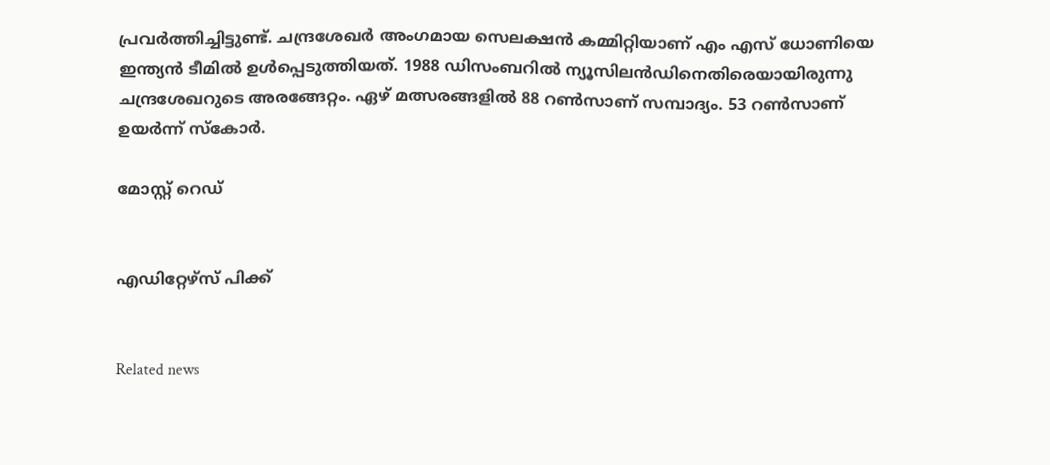പ്രവര്‍ത്തിച്ചിട്ടുണ്ട്. ചന്ദ്രശേഖര്‍ അംഗമായ സെലക്ഷന്‍ കമ്മിറ്റിയാണ് എം എസ് ധോണിയെ ഇന്ത്യന്‍ ടീമില്‍ ഉള്‍പ്പെടുത്തിയത്. 1988 ഡിസംബറില്‍ ന്യൂസിലന്‍ഡിനെതിരെയായിരുന്നു ചന്ദ്രശേഖറുടെ അരങ്ങേറ്റം. ഏഴ് മത്സരങ്ങളില്‍ 88 റണ്‍സാണ് സമ്പാദ്യം. 53 റണ്‍സാണ് ഉയര്‍ന്ന് സ്‌കോര്‍.

മോസ്റ്റ് റെഡ്


എഡിറ്റേഴ്സ് പിക്ക്


Related news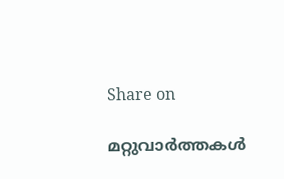Share on

മറ്റുവാര്‍ത്തകള്‍